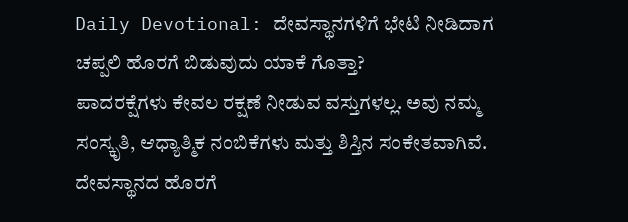Daily Devotional: ದೇವಸ್ಥಾನಗಳಿಗೆ ಭೇಟಿ ನೀಡಿದಾಗ ಚಪ್ಪಲಿ ಹೊರಗೆ ಬಿಡುವುದು ಯಾಕೆ ಗೊತ್ತಾ?
ಪಾದರಕ್ಷೆಗಳು ಕೇವಲ ರಕ್ಷಣೆ ನೀಡುವ ವಸ್ತುಗಳಲ್ಲ. ಅವು ನಮ್ಮ ಸಂಸ್ಕೃತಿ, ಆಧ್ಯಾತ್ಮಿಕ ನಂಬಿಕೆಗಳು ಮತ್ತು ಶಿಸ್ತಿನ ಸಂಕೇತವಾಗಿವೆ. ದೇವಸ್ಥಾನದ ಹೊರಗೆ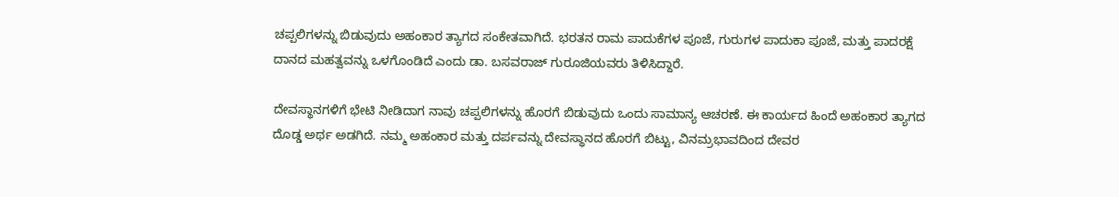ಚಪ್ಪಲಿಗಳನ್ನು ಬಿಡುವುದು ಅಹಂಕಾರ ತ್ಯಾಗದ ಸಂಕೇತವಾಗಿದೆ. ಭರತನ ರಾಮ ಪಾದುಕೆಗಳ ಪೂಜೆ, ಗುರುಗಳ ಪಾದುಕಾ ಪೂಜೆ, ಮತ್ತು ಪಾದರಕ್ಷೆ ದಾನದ ಮಹತ್ವವನ್ನು ಒಳಗೊಂಡಿದೆ ಎಂದು ಡಾ. ಬಸವರಾಜ್ ಗುರೂಜಿಯವರು ತಿಳಿಸಿದ್ದಾರೆ.

ದೇವಸ್ಥಾನಗಳಿಗೆ ಭೇಟಿ ನೀಡಿದಾಗ ನಾವು ಚಪ್ಪಲಿಗಳನ್ನು ಹೊರಗೆ ಬಿಡುವುದು ಒಂದು ಸಾಮಾನ್ಯ ಆಚರಣೆ. ಈ ಕಾರ್ಯದ ಹಿಂದೆ ಅಹಂಕಾರ ತ್ಯಾಗದ ದೊಡ್ಡ ಅರ್ಥ ಅಡಗಿದೆ. ನಮ್ಮ ಅಹಂಕಾರ ಮತ್ತು ದರ್ಪವನ್ನು ದೇವಸ್ಥಾನದ ಹೊರಗೆ ಬಿಟ್ಟು, ವಿನಮ್ರಭಾವದಿಂದ ದೇವರ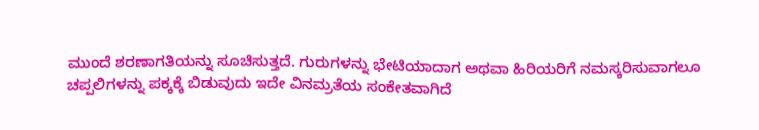ಮುಂದೆ ಶರಣಾಗತಿಯನ್ನು ಸೂಚಿಸುತ್ತದೆ. ಗುರುಗಳನ್ನು ಭೇಟಿಯಾದಾಗ ಅಥವಾ ಹಿರಿಯರಿಗೆ ನಮಸ್ಕರಿಸುವಾಗಲೂ ಚಪ್ಪಲಿಗಳನ್ನು ಪಕ್ಕಕ್ಕೆ ಬಿಡುವುದು ಇದೇ ವಿನಮ್ರತೆಯ ಸಂಕೇತವಾಗಿದೆ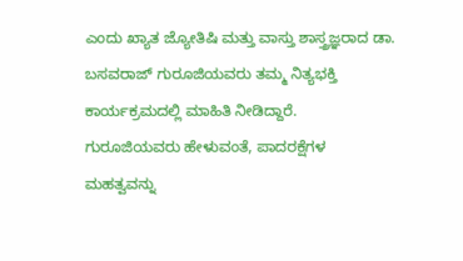ಎಂದು ಖ್ಯಾತ ಜ್ಯೋತಿಷಿ ಮತ್ತು ವಾಸ್ತು ಶಾಸ್ತ್ರಜ್ಞರಾದ ಡಾ. ಬಸವರಾಜ್ ಗುರೂಜಿಯವರು ತಮ್ಮ ನಿತ್ಯಭಕ್ತಿ ಕಾರ್ಯಕ್ರಮದಲ್ಲಿ ಮಾಹಿತಿ ನೀಡಿದ್ದಾರೆ.
ಗುರೂಜಿಯವರು ಹೇಳುವಂತೆ, ಪಾದರಕ್ಷೆಗಳ ಮಹತ್ವವನ್ನು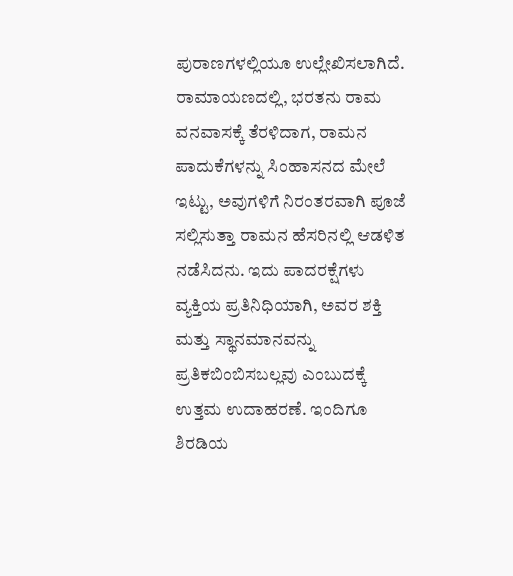ಪುರಾಣಗಳಲ್ಲಿಯೂ ಉಲ್ಲೇಖಿಸಲಾಗಿದೆ. ರಾಮಾಯಣದಲ್ಲಿ, ಭರತನು ರಾಮ ವನವಾಸಕ್ಕೆ ತೆರಳಿದಾಗ, ರಾಮನ ಪಾದುಕೆಗಳನ್ನು ಸಿಂಹಾಸನದ ಮೇಲೆ ಇಟ್ಟು, ಅವುಗಳಿಗೆ ನಿರಂತರವಾಗಿ ಪೂಜೆ ಸಲ್ಲಿಸುತ್ತಾ ರಾಮನ ಹೆಸರಿನಲ್ಲಿ ಆಡಳಿತ ನಡೆಸಿದನು. ಇದು ಪಾದರಕ್ಷೆಗಳು ವ್ಯಕ್ತಿಯ ಪ್ರತಿನಿಧಿಯಾಗಿ, ಅವರ ಶಕ್ತಿ ಮತ್ತು ಸ್ಥಾನಮಾನವನ್ನು ಪ್ರತಿಕಬಿಂಬಿಸಬಲ್ಲವು ಎಂಬುದಕ್ಕೆ ಉತ್ತಮ ಉದಾಹರಣೆ. ಇಂದಿಗೂ ಶಿರಡಿಯ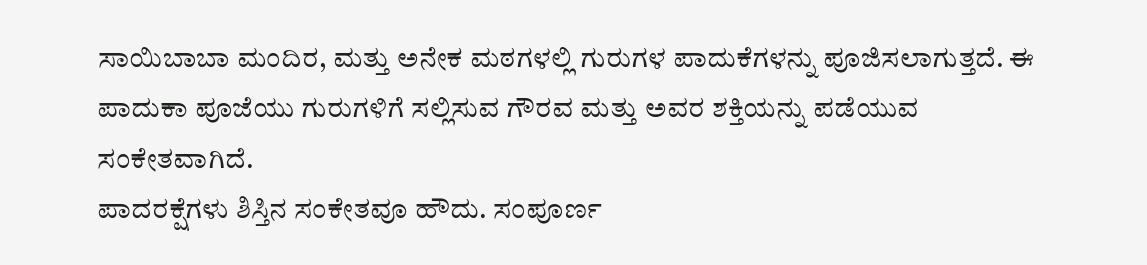ಸಾಯಿಬಾಬಾ ಮಂದಿರ, ಮತ್ತು ಅನೇಕ ಮಠಗಳಲ್ಲಿ ಗುರುಗಳ ಪಾದುಕೆಗಳನ್ನು ಪೂಜಿಸಲಾಗುತ್ತದೆ. ಈ ಪಾದುಕಾ ಪೂಜೆಯು ಗುರುಗಳಿಗೆ ಸಲ್ಲಿಸುವ ಗೌರವ ಮತ್ತು ಅವರ ಶಕ್ತಿಯನ್ನು ಪಡೆಯುವ ಸಂಕೇತವಾಗಿದೆ.
ಪಾದರಕ್ಷೆಗಳು ಶಿಸ್ತಿನ ಸಂಕೇತವೂ ಹೌದು. ಸಂಪೂರ್ಣ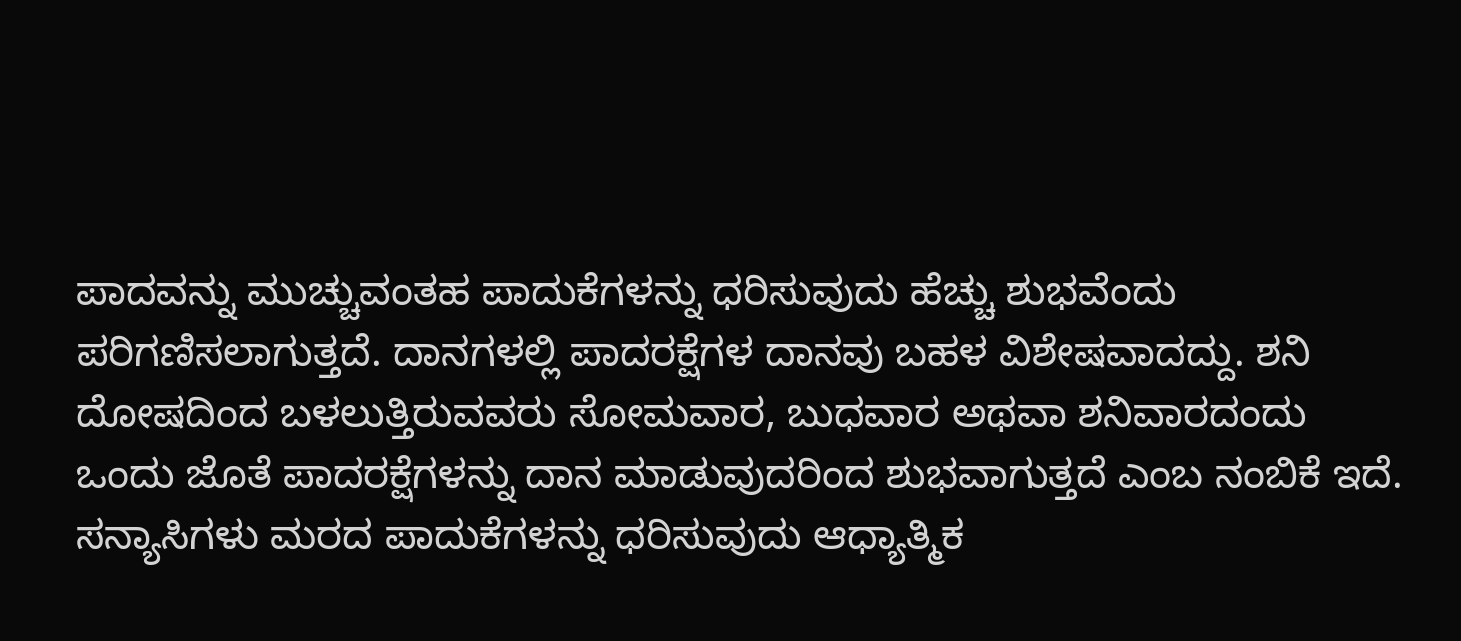ಪಾದವನ್ನು ಮುಚ್ಚುವಂತಹ ಪಾದುಕೆಗಳನ್ನು ಧರಿಸುವುದು ಹೆಚ್ಚು ಶುಭವೆಂದು ಪರಿಗಣಿಸಲಾಗುತ್ತದೆ. ದಾನಗಳಲ್ಲಿ ಪಾದರಕ್ಷೆಗಳ ದಾನವು ಬಹಳ ವಿಶೇಷವಾದದ್ದು. ಶನಿ ದೋಷದಿಂದ ಬಳಲುತ್ತಿರುವವರು ಸೋಮವಾರ, ಬುಧವಾರ ಅಥವಾ ಶನಿವಾರದಂದು ಒಂದು ಜೊತೆ ಪಾದರಕ್ಷೆಗಳನ್ನು ದಾನ ಮಾಡುವುದರಿಂದ ಶುಭವಾಗುತ್ತದೆ ಎಂಬ ನಂಬಿಕೆ ಇದೆ. ಸನ್ಯಾಸಿಗಳು ಮರದ ಪಾದುಕೆಗಳನ್ನು ಧರಿಸುವುದು ಆಧ್ಯಾತ್ಮಿಕ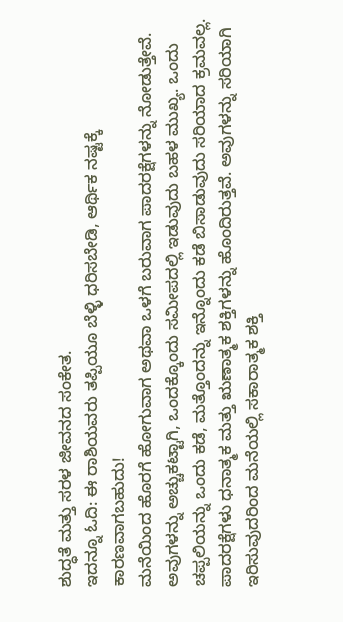ಶುದ್ಧತೆ ಮತ್ತು ಸರಳ ಜೀವನದ ಸಂಕೇತ.
ಇದನ್ನೂ ಓದಿ: ಈ ರಾಶಿಯವರು ತಪ್ಪಿಯೂ ಬೆಳ್ಳಿ ಧರಿಸಬೇಡಿ, ಆರ್ಥಿಕ ನಷ್ಟಕ್ಕೆ ಕಾರಣವಾಗಬಹುದು!
ಮನೆಯಿಂದ ಹೊರಗೆ ಹೋಗುವಾಗ ಅಥವಾ ಒಳಗೆ ಬರುವಾಗ ಪಾದರಕ್ಷೆಗಳನ್ನು ನೋಡುತ್ತೇವೆ. ಅವುಗಳನ್ನು ಅಚ್ಚುಕಟ್ಟಾಗಿ, ಒಂದಕ್ಕೊಂದು ಸಮೀಪದಲ್ಲಿ ಇಡುವುದು ಬಹಳ ಮುಖ್ಯ. ಒಂದು ಚಪ್ಪಲಿಯನ್ನು ಒಂದು ಕಡೆ, ಮತ್ತೊಂದನ್ನು ಇನ್ನೊಂದು ಕಡೆ ಬಿಸಾಡುವುದು ಸರಿಯಾದ ಕ್ರಮವಲ್ಲ. ಪಾದರಕ್ಷೆಗಳು ಧನಾತ್ಮಕ ಮತ್ತು ಋಣಾತ್ಮಕ ಶಕ್ತಿಗಳನ್ನು ಹೊಂದಿರುತ್ತವೆ. ಅವುಗಳನ್ನು ಸರಿಯಾಗಿ ಇರಿಸುವುದರಿಂದ ಮನೆಯಲ್ಲಿ ಸಕಾರಾತ್ಮಕ ಶಕ್ತಿ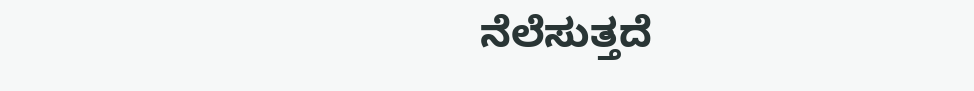ನೆಲೆಸುತ್ತದೆ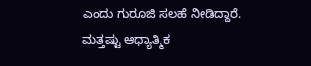ಎಂದು ಗುರೂಜಿ ಸಲಹೆ ನೀಡಿದ್ದಾರೆ.
ಮತ್ತಷ್ಟು ಆಧ್ಯಾತ್ಮಿಕ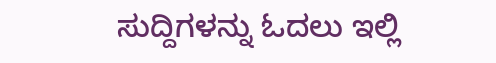ಸುದ್ದಿಗಳನ್ನು ಓದಲು ಇಲ್ಲಿ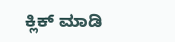ಕ್ಲಿಕ್ ಮಾಡಿ